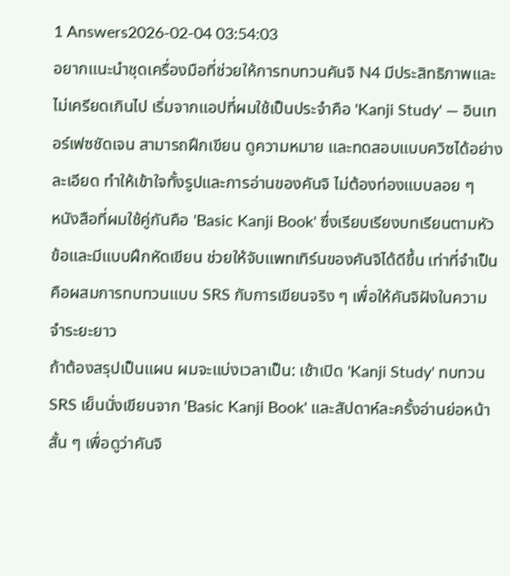1 Answers2026-02-04 03:54:03
อยากแนะนำชุดเครื่องมือที่ช่วยให้การทบทวนคันจิ N4 มีประสิทธิภาพและไม่เครียดเกินไป เริ่มจากแอปที่ผมใช้เป็นประจำคือ 'Kanji Study' — อินเทอร์เฟซชัดเจน สามารถฝึกเขียน ดูความหมาย และทดสอบแบบควิซได้อย่างละเอียด ทำให้เข้าใจทั้งรูปและการอ่านของคันจิ ไม่ต้องท่องแบบลอย ๆ
หนังสือที่ผมใช้คู่กันคือ 'Basic Kanji Book' ซึ่งเรียบเรียงบทเรียนตามหัวข้อและมีแบบฝึกหัดเขียน ช่วยให้จับแพทเทิร์นของคันจิได้ดีขึ้น เท่าที่จำเป็นคือผสมการทบทวนแบบ SRS กับการเขียนจริง ๆ เพื่อให้คันจิฝังในความจำระยะยาว
ถ้าต้องสรุปเป็นแผน ผมจะแบ่งเวลาเป็น: เช้าเปิด 'Kanji Study' ทบทวน SRS เย็นนั่งเขียนจาก 'Basic Kanji Book' และสัปดาห์ละครั้งอ่านย่อหน้าสั้น ๆ เพื่อดูว่าคันจิ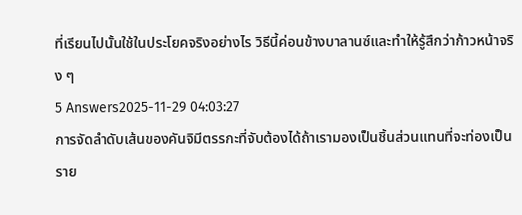ที่เรียนไปนั้นใช้ในประโยคจริงอย่างไร วิธีนี้ค่อนข้างบาลานซ์และทำให้รู้สึกว่าก้าวหน้าจริง ๆ
5 Answers2025-11-29 04:03:27
การจัดลำดับเส้นของคันจิมีตรรกะที่จับต้องได้ถ้าเรามองเป็นชิ้นส่วนแทนที่จะท่องเป็นราย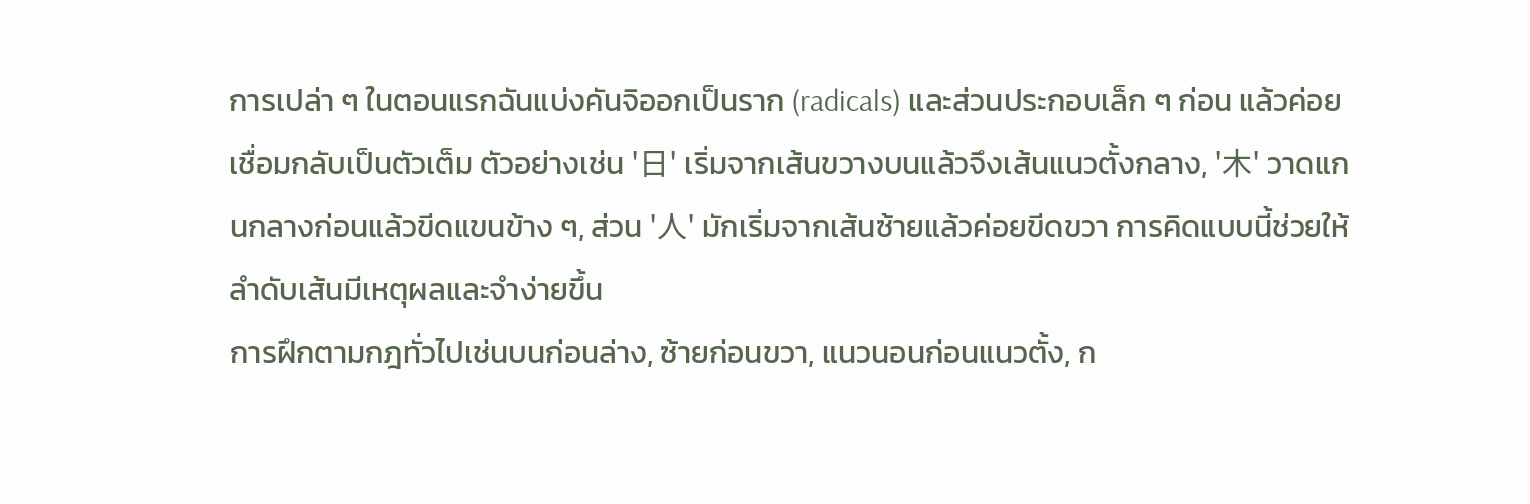การเปล่า ๆ ในตอนแรกฉันแบ่งคันจิออกเป็นราก (radicals) และส่วนประกอบเล็ก ๆ ก่อน แล้วค่อยเชื่อมกลับเป็นตัวเต็ม ตัวอย่างเช่น '日' เริ่มจากเส้นขวางบนแล้วจึงเส้นแนวตั้งกลาง, '木' วาดแกนกลางก่อนแล้วขีดแขนข้าง ๆ, ส่วน '人' มักเริ่มจากเส้นซ้ายแล้วค่อยขีดขวา การคิดแบบนี้ช่วยให้ลำดับเส้นมีเหตุผลและจำง่ายขึ้น
การฝึกตามกฎทั่วไปเช่นบนก่อนล่าง, ซ้ายก่อนขวา, แนวนอนก่อนแนวตั้ง, ก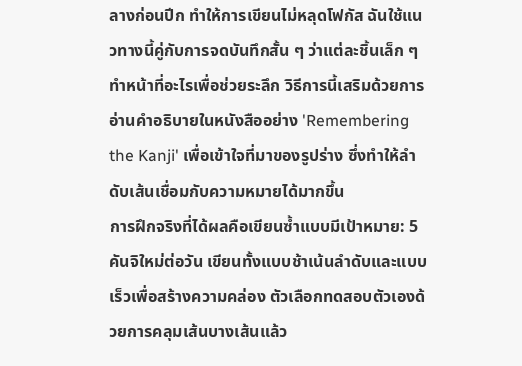ลางก่อนปีก ทำให้การเขียนไม่หลุดโฟกัส ฉันใช้แนวทางนี้คู่กับการจดบันทึกสั้น ๆ ว่าแต่ละชิ้นเล็ก ๆ ทำหน้าที่อะไรเพื่อช่วยระลึก วิธีการนี้เสริมด้วยการอ่านคำอธิบายในหนังสืออย่าง 'Remembering the Kanji' เพื่อเข้าใจที่มาของรูปร่าง ซึ่งทำให้ลำดับเส้นเชื่อมกับความหมายได้มากขึ้น
การฝึกจริงที่ได้ผลคือเขียนซ้ำแบบมีเป้าหมาย: 5 คันจิใหม่ต่อวัน เขียนทั้งแบบช้าเน้นลำดับและแบบเร็วเพื่อสร้างความคล่อง ตัวเลือกทดสอบตัวเองด้วยการคลุมเส้นบางเส้นแล้ว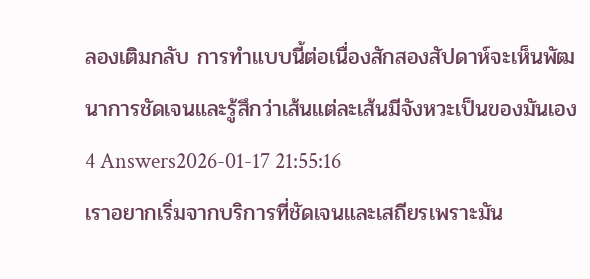ลองเติมกลับ การทำแบบนี้ต่อเนื่องสักสองสัปดาห์จะเห็นพัฒนาการชัดเจนและรู้สึกว่าเส้นแต่ละเส้นมีจังหวะเป็นของมันเอง
4 Answers2026-01-17 21:55:16
เราอยากเริ่มจากบริการที่ชัดเจนและเสถียรเพราะมัน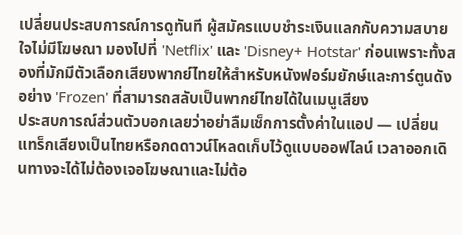เปลี่ยนประสบการณ์การดูทันที ผู้สมัครแบบชำระเงินแลกกับความสบายใจไม่มีโฆษณา มองไปที่ 'Netflix' และ 'Disney+ Hotstar' ก่อนเพราะทั้งสองที่มักมีตัวเลือกเสียงพากย์ไทยให้สำหรับหนังฟอร์มยักษ์และการ์ตูนดังอย่าง 'Frozen' ที่สามารถสลับเป็นพากย์ไทยได้ในเมนูเสียง
ประสบการณ์ส่วนตัวบอกเลยว่าอย่าลืมเช็กการตั้งค่าในแอป — เปลี่ยนแทร็กเสียงเป็นไทยหรือกดดาวน์โหลดเก็บไว้ดูแบบออฟไลน์ เวลาออกเดินทางจะได้ไม่ต้องเจอโฆษณาและไม่ต้อ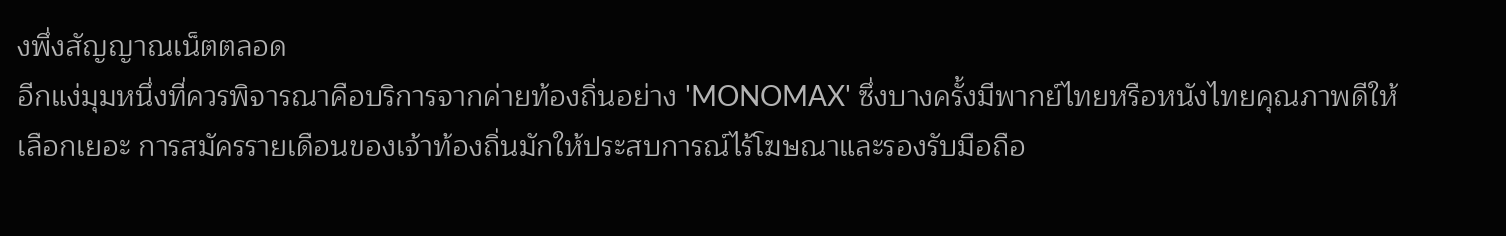งพึ่งสัญญาณเน็ตตลอด
อีกแง่มุมหนึ่งที่ควรพิจารณาคือบริการจากค่ายท้องถิ่นอย่าง 'MONOMAX' ซึ่งบางครั้งมีพากย์ไทยหรือหนังไทยคุณภาพดีให้เลือกเยอะ การสมัครรายเดือนของเจ้าท้องถิ่นมักให้ประสบการณ์ไร้โฆษณาและรองรับมือถือ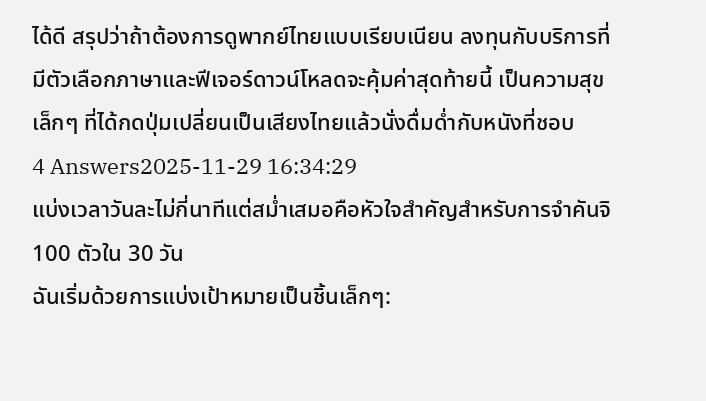ได้ดี สรุปว่าถ้าต้องการดูพากย์ไทยแบบเรียบเนียน ลงทุนกับบริการที่มีตัวเลือกภาษาและฟีเจอร์ดาวน์โหลดจะคุ้มค่าสุดท้ายนี้ เป็นความสุขเล็กๆ ที่ได้กดปุ่มเปลี่ยนเป็นเสียงไทยแล้วนั่งดื่มด่ำกับหนังที่ชอบ
4 Answers2025-11-29 16:34:29
แบ่งเวลาวันละไม่กี่นาทีแต่สม่ำเสมอคือหัวใจสำคัญสำหรับการจำคันจิ 100 ตัวใน 30 วัน
ฉันเริ่มด้วยการแบ่งเป้าหมายเป็นชิ้นเล็กๆ: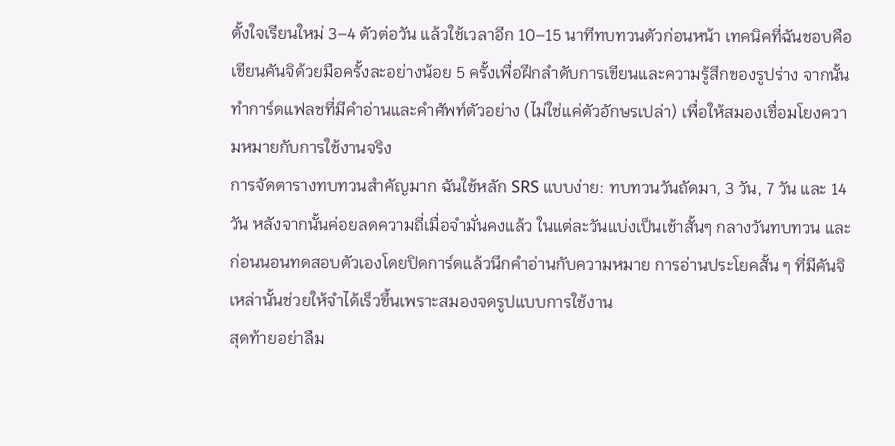ตั้งใจเรียนใหม่ 3–4 ตัวต่อวัน แล้วใช้เวลาอีก 10–15 นาทีทบทวนตัวก่อนหน้า เทคนิคที่ฉันชอบคือเขียนคันจิด้วยมือครั้งละอย่างน้อย 5 ครั้งเพื่อฝึกลำดับการเขียนและความรู้สึกของรูปร่าง จากนั้นทำการ์ดแฟลชที่มีคำอ่านและคำศัพท์ตัวอย่าง (ไม่ใช่แค่ตัวอักษรเปล่า) เพื่อให้สมองเชื่อมโยงความหมายกับการใช้งานจริง
การจัดตารางทบทวนสำคัญมาก ฉันใช้หลัก SRS แบบง่าย: ทบทวนวันถัดมา, 3 วัน, 7 วัน และ 14 วัน หลังจากนั้นค่อยลดความถี่เมื่อจำมั่นคงแล้ว ในแต่ละวันแบ่งเป็นเช้าสั้นๆ กลางวันทบทวน และก่อนนอนทดสอบตัวเองโดยปิดการ์ดแล้วนึกคำอ่านกับความหมาย การอ่านประโยคสั้น ๆ ที่มีคันจิเหล่านั้นช่วยให้จำได้เร็วขึ้นเพราะสมองจดรูปแบบการใช้งาน
สุดท้ายอย่าลืม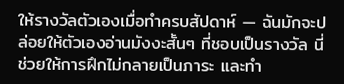ให้รางวัลตัวเองเมื่อทำครบสัปดาห์ — ฉันมักจะปล่อยให้ตัวเองอ่านมังงะสั้นๆ ที่ชอบเป็นรางวัล นี่ช่วยให้การฝึกไม่กลายเป็นภาระ และทำ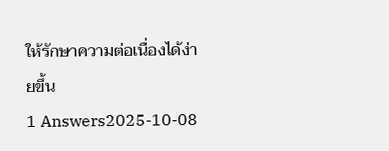ให้รักษาความต่อเนื่องได้ง่ายขึ้น
1 Answers2025-10-08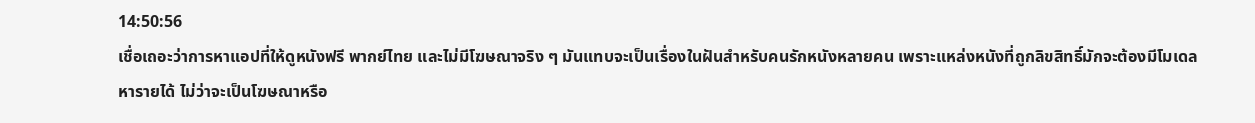14:50:56
เชื่อเถอะว่าการหาแอปที่ให้ดูหนังฟรี พากย์ไทย และไม่มีโฆษณาจริง ๆ มันแทบจะเป็นเรื่องในฝันสำหรับคนรักหนังหลายคน เพราะแหล่งหนังที่ถูกลิขสิทธิ์มักจะต้องมีโมเดลหารายได้ ไม่ว่าจะเป็นโฆษณาหรือ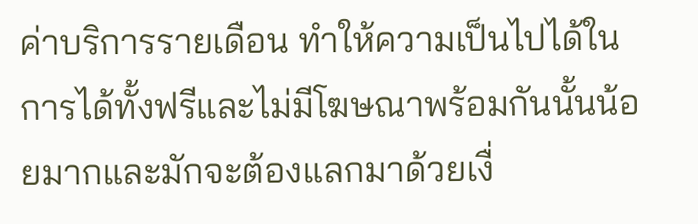ค่าบริการรายเดือน ทำให้ความเป็นไปได้ในการได้ทั้งฟรีและไม่มีโฆษณาพร้อมกันนั้นน้อยมากและมักจะต้องแลกมาด้วยเงื่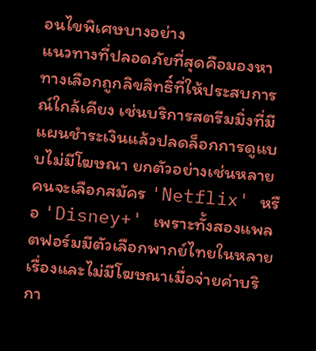อนไขพิเศษบางอย่าง
แนวทางที่ปลอดภัยที่สุดคือมองหาทางเลือกถูกลิขสิทธิ์ที่ให้ประสบการณ์ใกล้เคียง เช่นบริการสตรีมมิ่งที่มีแผนชำระเงินแล้วปลดล็อกการดูแบบไม่มีโฆษณา ยกตัวอย่างเช่นหลายคนจะเลือกสมัคร 'Netflix' หรือ 'Disney+' เพราะทั้งสองแพลตฟอร์มมีตัวเลือกพากย์ไทยในหลายเรื่องและไม่มีโฆษณาเมื่อจ่ายค่าบริกา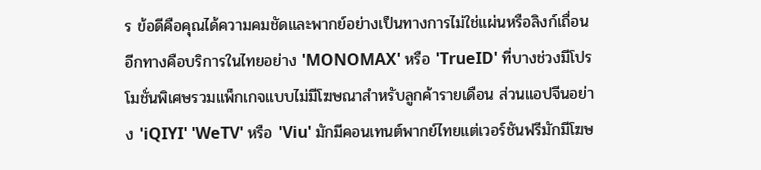ร ข้อดีคือคุณได้ความคมชัดและพากย์อย่างเป็นทางการไม่ใช่แผ่นหรือลิงก์เถื่อน อีกทางคือบริการในไทยอย่าง 'MONOMAX' หรือ 'TrueID' ที่บางช่วงมีโปรโมชั่นพิเศษรวมแพ็กเกจแบบไม่มีโฆษณาสำหรับลูกค้ารายเดือน ส่วนแอปจีนอย่าง 'iQIYI' 'WeTV' หรือ 'Viu' มักมีคอนเทนต์พากย์ไทยแต่เวอร์ชันฟรีมักมีโฆษ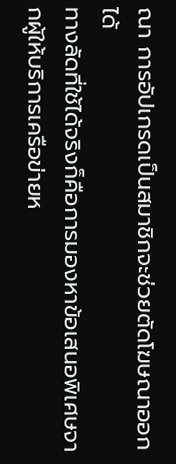ณา การอัปเกรดเป็นสมาชิกจะช่วยตัดโฆษณาออกได้
ทางลัดที่ใช้ได้จริงก็คือการมองหาข้อเสนอพิเศษจากผู้ให้บริการเครือข่ายห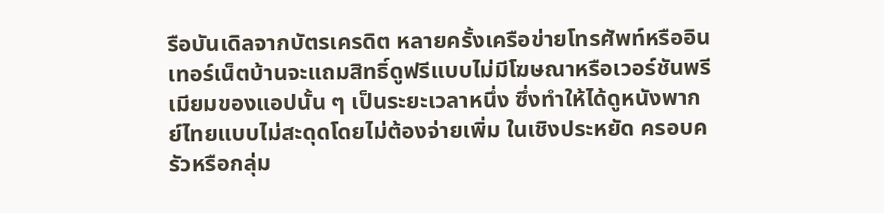รือบันเดิลจากบัตรเครดิต หลายครั้งเครือข่ายโทรศัพท์หรืออินเทอร์เน็ตบ้านจะแถมสิทธิ์ดูฟรีแบบไม่มีโฆษณาหรือเวอร์ชันพรีเมียมของแอปนั้น ๆ เป็นระยะเวลาหนึ่ง ซึ่งทำให้ได้ดูหนังพากย์ไทยแบบไม่สะดุดโดยไม่ต้องจ่ายเพิ่ม ในเชิงประหยัด ครอบครัวหรือกลุ่ม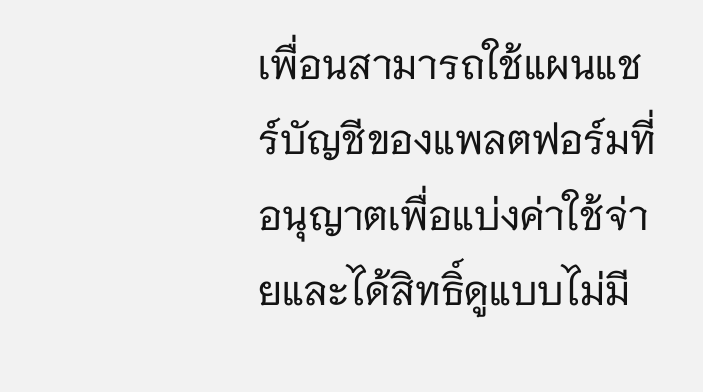เพื่อนสามารถใช้แผนแชร์บัญชีของแพลตฟอร์มที่อนุญาตเพื่อแบ่งค่าใช้จ่ายและได้สิทธิ์ดูแบบไม่มี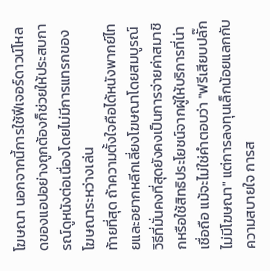โฆษณา นอกจากนี้การใช้ฟีเจอร์ดาวน์โหลดของแอปอย่างถูกต้องก็ช่วยให้ประสบการณ์ดูหนังต่อเนื่องโดยไม่มีการแทรกของโฆษณาระหว่างเล่น
ท้ายที่สุด ถ้าความตั้งใจคือได้หนังพากย์ไทยและอยากหลีกเลี่ยงโฆษณาโดยสมบูรณ์ วิธีที่มั่นคงที่สุดยังคงเป็นการจ่ายค่าสมาชิกหรือใช้สิทธิประโยชน์จากผู้ให้บริการที่น่าเชื่อถือ แม้จะไม่ใช่คำตอบว่า "ฟรีเสียบปลั๊กไม่มีโฆษณา" แต่การลงทุนเล็กน้อยแลกกับความสบายใจ การส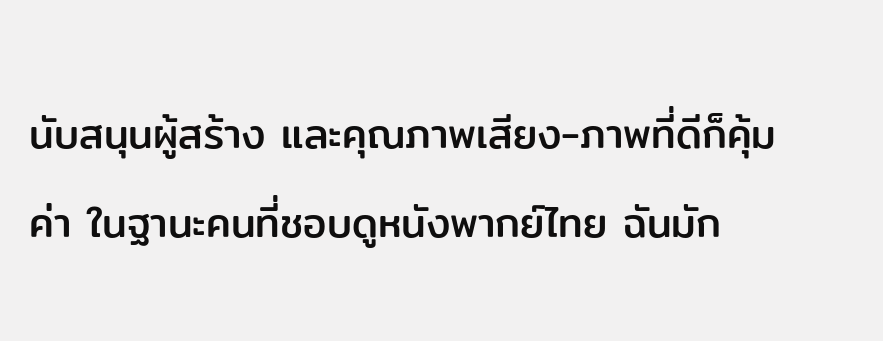นับสนุนผู้สร้าง และคุณภาพเสียง-ภาพที่ดีก็คุ้มค่า ในฐานะคนที่ชอบดูหนังพากย์ไทย ฉันมัก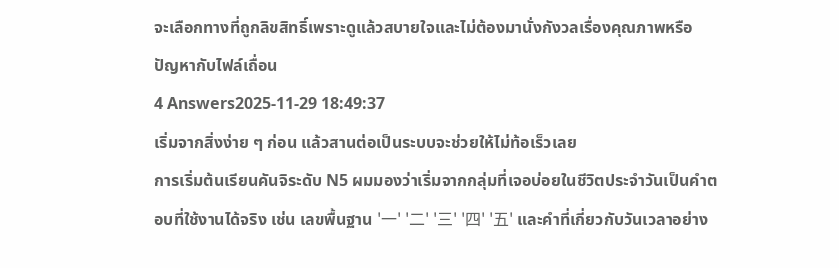จะเลือกทางที่ถูกลิขสิทธิ์เพราะดูแล้วสบายใจและไม่ต้องมานั่งกังวลเรื่องคุณภาพหรือปัญหากับไฟล์เถื่อน
4 Answers2025-11-29 18:49:37
เริ่มจากสิ่งง่าย ๆ ก่อน แล้วสานต่อเป็นระบบจะช่วยให้ไม่ท้อเร็วเลย
การเริ่มต้นเรียนคันจิระดับ N5 ผมมองว่าเริ่มจากกลุ่มที่เจอบ่อยในชีวิตประจำวันเป็นคำตอบที่ใช้งานได้จริง เช่น เลขพื้นฐาน '一' '二' '三' '四' '五' และคำที่เกี่ยวกับวันเวลาอย่าง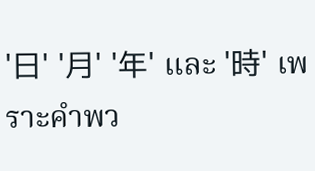'日' '月' '年' และ '時' เพราะคำพว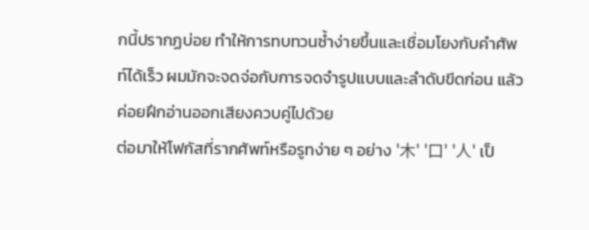กนี้ปรากฏบ่อย ทำให้การทบทวนซ้ำง่ายขึ้นและเชื่อมโยงกับคำศัพท์ได้เร็ว ผมมักจะจดจ่อกับการจดจำรูปแบบและลำดับขีดก่อน แล้วค่อยฝึกอ่านออกเสียงควบคู่ไปด้วย
ต่อมาให้โฟกัสที่รากศัพท์หรือรูทง่าย ๆ อย่าง '木' '口' '人' เป็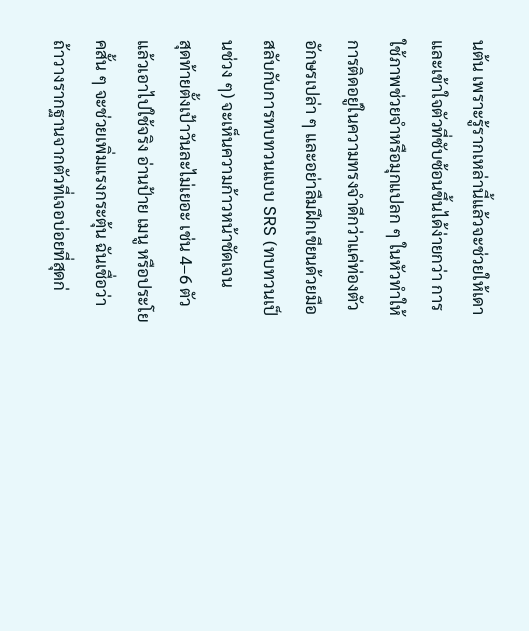นต้น เพราะรู้รากเหล่านี้แล้วจะช่วยให้เดาและเข้าใจตัวที่ซับซ้อนขึ้นได้ง่ายกว่า การใช้ภาพช่วยจำหรือมุกแปลก ๆ ในหัวทำให้การติดอยู่ในความทรงจำดีกว่าแค่ท่องตัวอักษรเปล่า ๆ และอย่าลืมฝึกเขียนด้วยมือสลับกับการทบทวนแบบ SRS (ทบทวนเป็นช่วง ๆ) จะเห็นความก้าวหน้าชัดเจน
สุดท้ายตั้งเป้าวันละไม่เยอะ เช่น 4–6 ตัว แล้วเอาไปใช้จริง อ่านป้าย เมนู หรือประโยคสั้น ๆ จะช่วยเพิ่มแรงกระตุ้น ฉันเชื่อว่าถ้าวางรากฐานจากตัวที่เจอบ่อยที่สุดก่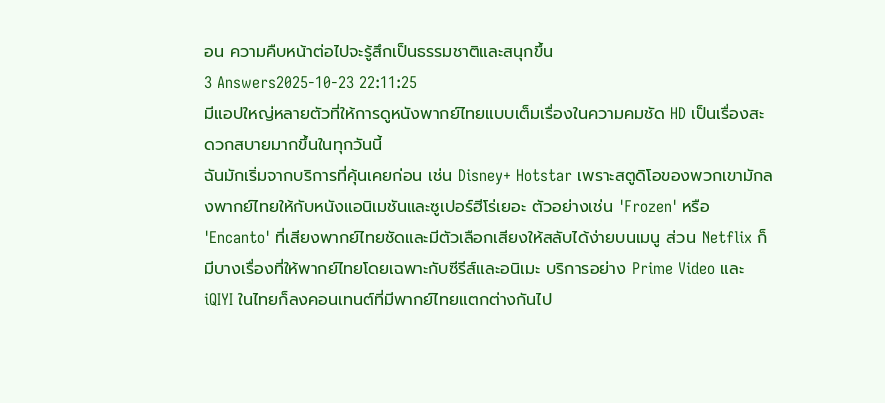อน ความคืบหน้าต่อไปจะรู้สึกเป็นธรรมชาติและสนุกขึ้น
3 Answers2025-10-23 22:11:25
มีแอปใหญ่หลายตัวที่ให้การดูหนังพากย์ไทยแบบเต็มเรื่องในความคมชัด HD เป็นเรื่องสะดวกสบายมากขึ้นในทุกวันนี้
ฉันมักเริ่มจากบริการที่คุ้นเคยก่อน เช่น Disney+ Hotstar เพราะสตูดิโอของพวกเขามักลงพากย์ไทยให้กับหนังแอนิเมชันและซูเปอร์ฮีโร่เยอะ ตัวอย่างเช่น 'Frozen' หรือ 'Encanto' ที่เสียงพากย์ไทยชัดและมีตัวเลือกเสียงให้สลับได้ง่ายบนเมนู ส่วน Netflix ก็มีบางเรื่องที่ให้พากย์ไทยโดยเฉพาะกับซีรีส์และอนิเมะ บริการอย่าง Prime Video และ iQIYI ในไทยก็ลงคอนเทนต์ที่มีพากย์ไทยแตกต่างกันไป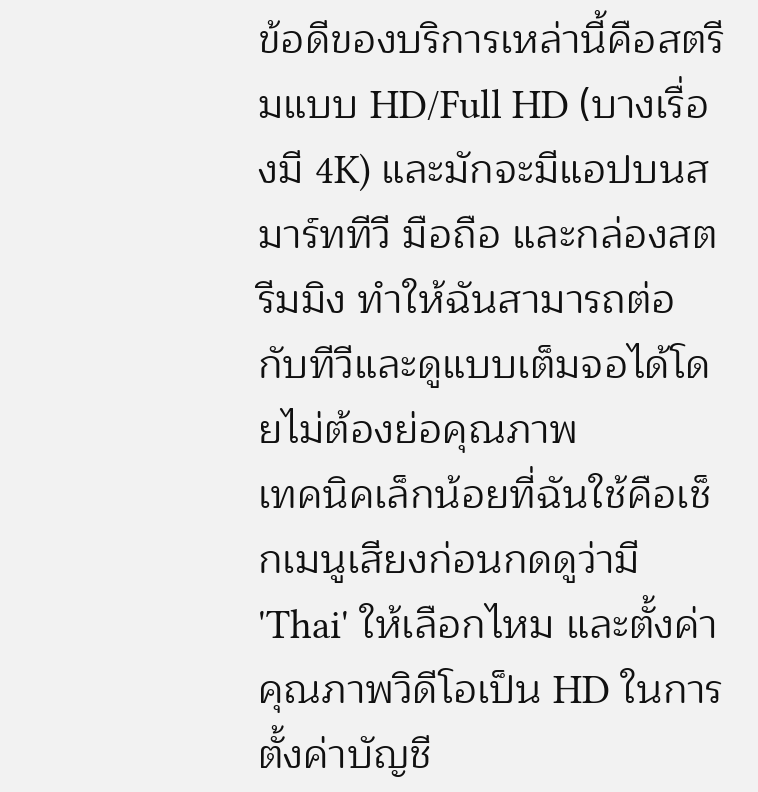ข้อดีของบริการเหล่านี้คือสตรีมแบบ HD/Full HD (บางเรื่องมี 4K) และมักจะมีแอปบนสมาร์ททีวี มือถือ และกล่องสตรีมมิง ทำให้ฉันสามารถต่อกับทีวีและดูแบบเต็มจอได้โดยไม่ต้องย่อคุณภาพ
เทคนิคเล็กน้อยที่ฉันใช้คือเช็กเมนูเสียงก่อนกดดูว่ามี 'Thai' ให้เลือกไหม และตั้งค่าคุณภาพวิดีโอเป็น HD ในการตั้งค่าบัญชี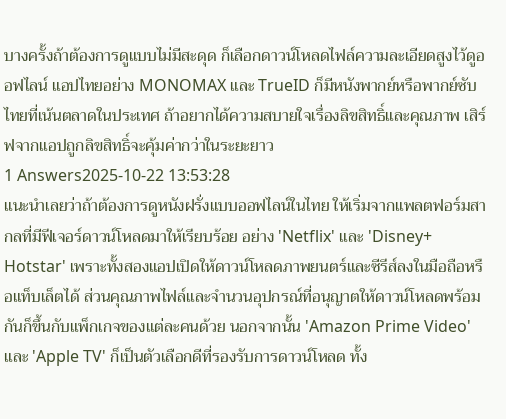บางครั้งถ้าต้องการดูแบบไม่มีสะดุด ก็เลือกดาวน์โหลดไฟล์ความละเอียดสูงไว้ดูออฟไลน์ แอปไทยอย่าง MONOMAX และ TrueID ก็มีหนังพากย์หรือพากย์ซับไทยที่เน้นตลาดในประเทศ ถ้าอยากได้ความสบายใจเรื่องลิขสิทธิ์และคุณภาพ เสิร์ฟจากแอปถูกลิขสิทธิ์จะคุ้มค่ากว่าในระยะยาว
1 Answers2025-10-22 13:53:28
แนะนำเลยว่าถ้าต้องการดูหนังฝรั่งแบบออฟไลน์ในไทย ให้เริ่มจากแพลตฟอร์มสากลที่มีฟีเจอร์ดาวน์โหลดมาให้เรียบร้อย อย่าง 'Netflix' และ 'Disney+ Hotstar' เพราะทั้งสองแอปเปิดให้ดาวน์โหลดภาพยนตร์และซีรีส์ลงในมือถือหรือแท็บเล็ตได้ ส่วนคุณภาพไฟล์และจำนวนอุปกรณ์ที่อนุญาตให้ดาวน์โหลดพร้อมกันก็ขึ้นกับแพ็กเกจของแต่ละคนด้วย นอกจากนั้น 'Amazon Prime Video' และ 'Apple TV' ก็เป็นตัวเลือกดีที่รองรับการดาวน์โหลด ทั้ง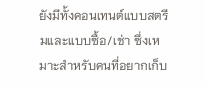ยังมีทั้งคอนเทนต์แบบสตรีมและแบบซื้อ/เช่า ซึ่งเหมาะสำหรับคนที่อยากเก็บ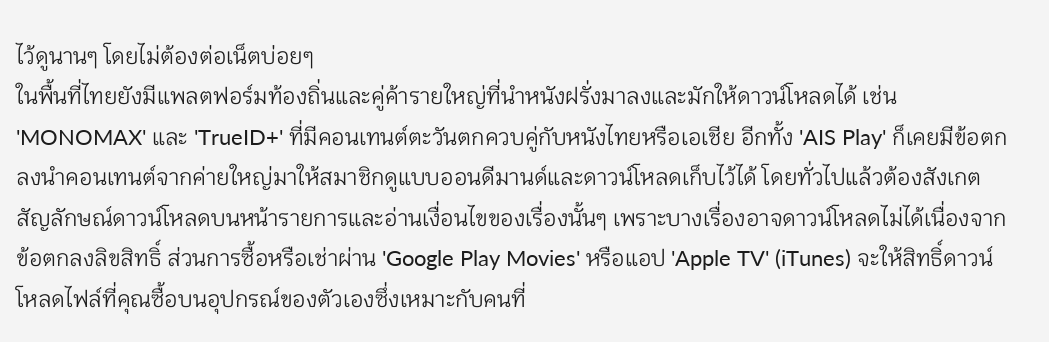ไว้ดูนานๆ โดยไม่ต้องต่อเน็ตบ่อยๆ
ในพื้นที่ไทยยังมีแพลตฟอร์มท้องถิ่นและคู่ค้ารายใหญ่ที่นำหนังฝรั่งมาลงและมักให้ดาวน์โหลดได้ เช่น 'MONOMAX' และ 'TrueID+' ที่มีคอนเทนต์ตะวันตกควบคู่กับหนังไทยหรือเอเชีย อีกทั้ง 'AIS Play' ก็เคยมีข้อตกลงนำคอนเทนต์จากค่ายใหญ่มาให้สมาชิกดูแบบออนดีมานด์และดาวน์โหลดเก็บไว้ได้ โดยทั่วไปแล้วต้องสังเกตสัญลักษณ์ดาวน์โหลดบนหน้ารายการและอ่านเงื่อนไขของเรื่องนั้นๆ เพราะบางเรื่องอาจดาวน์โหลดไม่ได้เนื่องจากข้อตกลงลิขสิทธิ์ ส่วนการซื้อหรือเช่าผ่าน 'Google Play Movies' หรือแอป 'Apple TV' (iTunes) จะให้สิทธิ์ดาวน์โหลดไฟล์ที่คุณซื้อบนอุปกรณ์ของตัวเองซึ่งเหมาะกับคนที่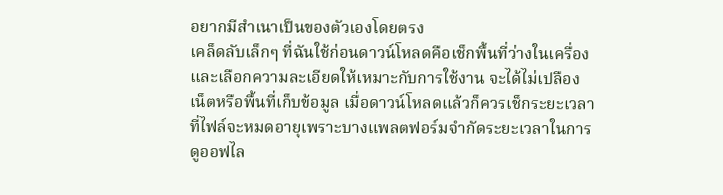อยากมีสำเนาเป็นของตัวเองโดยตรง
เคล็ดลับเล็กๆ ที่ฉันใช้ก่อนดาวน์โหลดคือเช็กพื้นที่ว่างในเครื่องและเลือกความละเอียดให้เหมาะกับการใช้งาน จะได้ไม่เปลืองเน็ตหรือพื้นที่เก็บข้อมูล เมื่อดาวน์โหลดแล้วก็ควรเช็กระยะเวลาที่ไฟล์จะหมดอายุเพราะบางแพลตฟอร์มจำกัดระยะเวลาในการดูออฟไล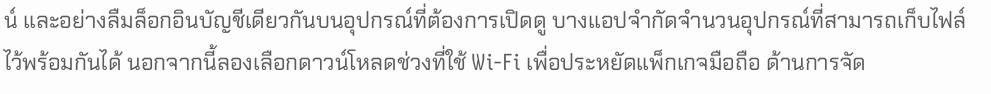น์ และอย่างลืมล็อกอินบัญชีเดียวกันบนอุปกรณ์ที่ต้องการเปิดดู บางแอปจำกัดจำนวนอุปกรณ์ที่สามารถเก็บไฟล์ไว้พร้อมกันได้ นอกจากนี้ลองเลือกดาวน์โหลดช่วงที่ใช้ Wi‑Fi เพื่อประหยัดแพ็กเกจมือถือ ด้านการจัด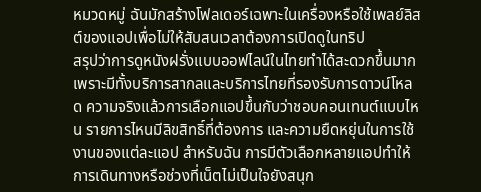หมวดหมู่ ฉันมักสร้างโฟลเดอร์เฉพาะในเครื่องหรือใช้เพลย์ลิสต์ของแอปเพื่อไม่ให้สับสนเวลาต้องการเปิดดูในทริป
สรุปว่าการดูหนังฝรั่งแบบออฟไลน์ในไทยทำได้สะดวกขึ้นมาก เพราะมีทั้งบริการสากลและบริการไทยที่รองรับการดาวน์โหลด ความจริงแล้วการเลือกแอปขึ้นกับว่าชอบคอนเทนต์แบบไหน รายการไหนมีลิขสิทธิ์ที่ต้องการ และความยืดหยุ่นในการใช้งานของแต่ละแอป สำหรับฉัน การมีตัวเลือกหลายแอปทำให้การเดินทางหรือช่วงที่เน็ตไม่เป็นใจยังสนุก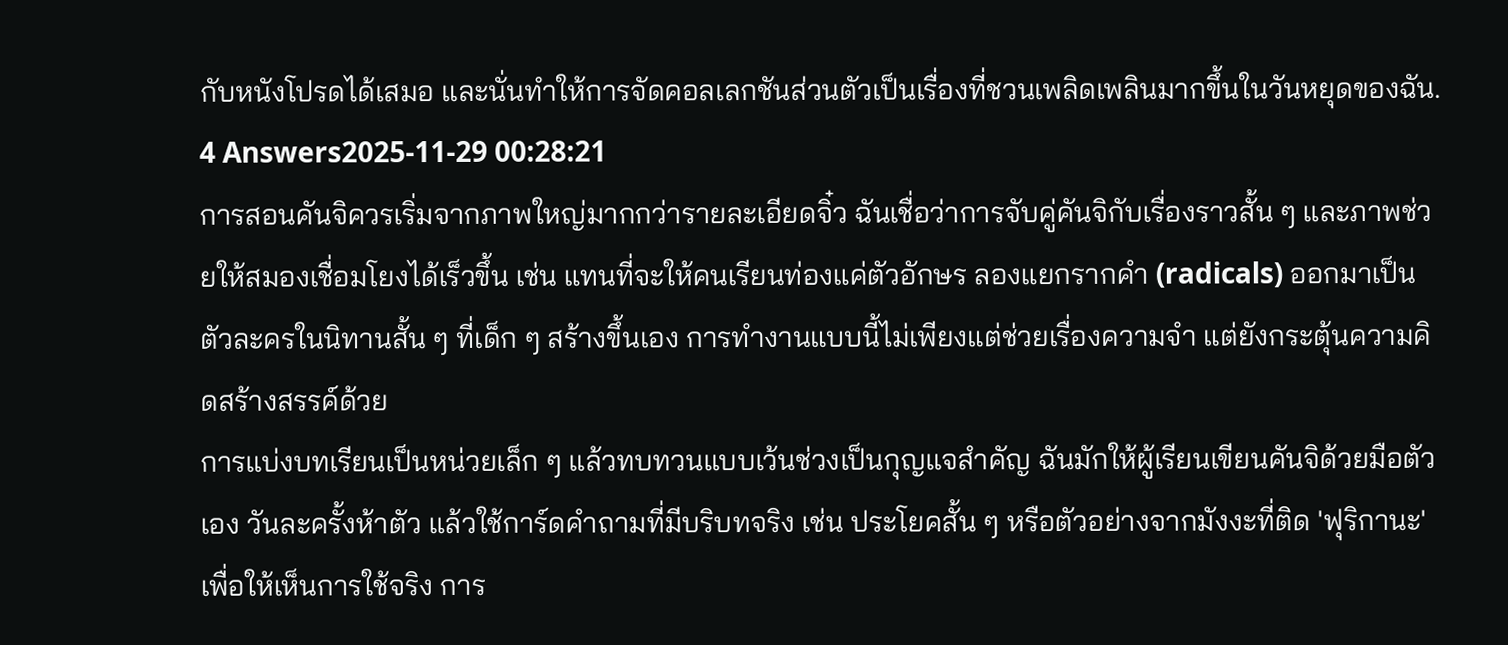กับหนังโปรดได้เสมอ และนั่นทำให้การจัดคอลเลกชันส่วนตัวเป็นเรื่องที่ชวนเพลิดเพลินมากขึ้นในวันหยุดของฉัน.
4 Answers2025-11-29 00:28:21
การสอนคันจิควรเริ่มจากภาพใหญ่มากกว่ารายละเอียดจิ๋ว ฉันเชื่อว่าการจับคู่คันจิกับเรื่องราวสั้น ๆ และภาพช่วยให้สมองเชื่อมโยงได้เร็วขึ้น เช่น แทนที่จะให้คนเรียนท่องแค่ตัวอักษร ลองแยกรากคำ (radicals) ออกมาเป็นตัวละครในนิทานสั้น ๆ ที่เด็ก ๆ สร้างขึ้นเอง การทำงานแบบนี้ไม่เพียงแต่ช่วยเรื่องความจำ แต่ยังกระตุ้นความคิดสร้างสรรค์ด้วย
การแบ่งบทเรียนเป็นหน่วยเล็ก ๆ แล้วทบทวนแบบเว้นช่วงเป็นกุญแจสำคัญ ฉันมักให้ผู้เรียนเขียนคันจิด้วยมือตัวเอง วันละครั้งห้าตัว แล้วใช้การ์ดคำถามที่มีบริบทจริง เช่น ประโยคสั้น ๆ หรือตัวอย่างจากมังงะที่ติด 'ฟุริกานะ' เพื่อให้เห็นการใช้จริง การ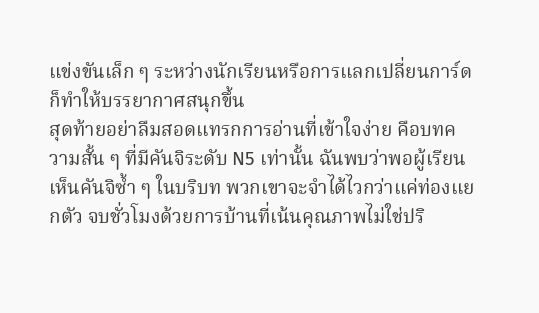แข่งขันเล็ก ๆ ระหว่างนักเรียนหรือการแลกเปลี่ยนการ์ดก็ทำให้บรรยากาศสนุกขึ้น
สุดท้ายอย่าลืมสอดแทรกการอ่านที่เข้าใจง่าย คือบทความสั้น ๆ ที่มีคันจิระดับ N5 เท่านั้น ฉันพบว่าพอผู้เรียนเห็นคันจิซ้ำ ๆ ในบริบท พวกเขาจะจำได้ไวกว่าแค่ท่องแยกตัว จบชั่วโมงด้วยการบ้านที่เน้นคุณภาพไม่ใช่ปริ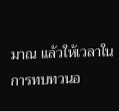มาณ แล้วให้เวลาในการทบทวนอ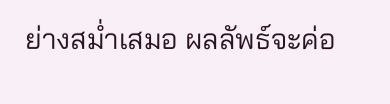ย่างสม่ำเสมอ ผลลัพธ์จะค่อ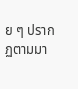ย ๆ ปรากฏตามมา